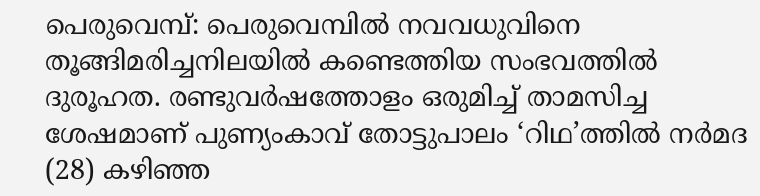പെരുവെമ്പ്: പെരുവെമ്പിൽ നവവധുവിനെ തൂങ്ങിമരിച്ചനിലയിൽ കണ്ടെത്തിയ സംഭവത്തിൽ ദുരൂഹത. രണ്ടുവർഷത്തോളം ഒരുമിച്ച് താമസിച്ച ശേഷമാണ് പുണ്യംകാവ് തോട്ടുപാലം ‘റിഥ’ത്തിൽ നർമദ (28) കഴിഞ്ഞ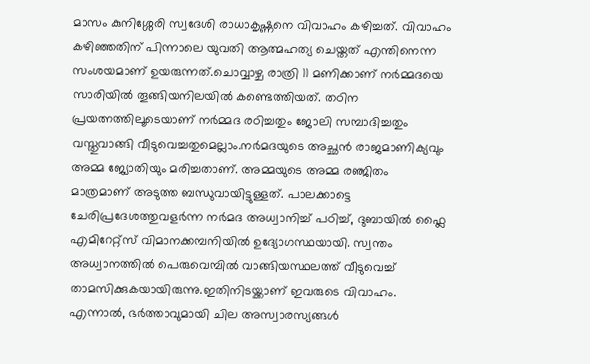മാസം കുനിശ്ശേരി സ്വദേശി രാധാകൃഷ്ണനെ വിവാഹം കഴിച്ചത്. വിവാഹം കഴിഞ്ഞതിന് പിന്നാലെ യുവതി ആത്മഹത്യ ചെയ്തത് എന്തിനെന്ന സംശയമാണ് ഉയരുന്നത്.ചൊവ്വാഴ്ച രാത്രി 11 മണിക്കാണ് നർമ്മദയെ സാരിയിൽ തൂങ്ങിയനിലയിൽ കണ്ടെത്തിയത്. തഠിന പ്രയത്നത്തിലൂടെയാണ് നർമ്മദ രഠിച്ചതും ജോലി സമ്പാദിച്ചതും വസ്തുവാങ്ങി വീടുവെച്ചതുമെല്ലാം.നർമദയുടെ അച്ഛൻ രാജമാണിക്യവും അമ്മ ജ്യോതിയും മരിച്ചതാണ്. അമ്മയുടെ അമ്മ രഞ്ജിതം മാത്രമാണ് അടുത്ത ബന്ധുവായിട്ടുള്ളത്. പാലക്കാട്ടെ ചേരിപ്രദേശത്തുവളർന്ന നർമദ അധ്വാനിച്ച് പഠിച്ച്, ദുബായിൽ ഫ്ലൈ എമിറേറ്റ്സ് വിമാനക്കമ്പനിയിൽ ഉദ്യോഗസ്ഥയായി. സ്വന്തം അധ്വാനത്തിൽ പെരുവെമ്പിൽ വാങ്ങിയസ്ഥലത്ത് വീടുവെച്ച് താമസിക്കുകയായിരുന്നു.ഇതിനിടയ്ക്കാണ് ഇവരുടെ വിവാഹം. എന്നാൽ, ഭർത്താവുമായി ചില അസ്വാരസ്യങ്ങൾ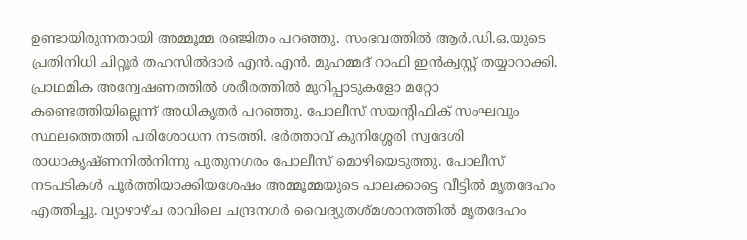ഉണ്ടായിരുന്നതായി അമ്മൂമ്മ രഞ്ജിതം പറഞ്ഞു. സംഭവത്തിൽ ആർ.ഡി.ഒ.യുടെ പ്രതിനിധി ചിറ്റൂർ തഹസിൽദാർ എൻ.എൻ. മുഹമ്മദ് റാഫി ഇൻക്വസ്റ്റ് തയ്യാറാക്കി. പ്രാഥമിക അന്വേഷണത്തിൽ ശരീരത്തിൽ മുറിപ്പാടുകളോ മറ്റോ കണ്ടെത്തിയില്ലെന്ന് അധികൃതർ പറഞ്ഞു. പോലീസ് സയന്റിഫിക് സംഘവും സ്ഥലത്തെത്തി പരിശോധന നടത്തി. ഭർത്താവ് കുനിശ്ശേരി സ്വദേശി രാധാകൃഷ്ണനിൽനിന്നു പുതുനഗരം പോലീസ് മൊഴിയെടുത്തു. പോലീസ് നടപടികൾ പൂർത്തിയാക്കിയശേഷം അമ്മൂമ്മയുടെ പാലക്കാട്ടെ വീട്ടിൽ മൃതദേഹം എത്തിച്ചു. വ്യാഴാഴ്ച രാവിലെ ചന്ദ്രനഗർ വൈദ്യുതശ്മശാനത്തിൽ മൃതദേഹം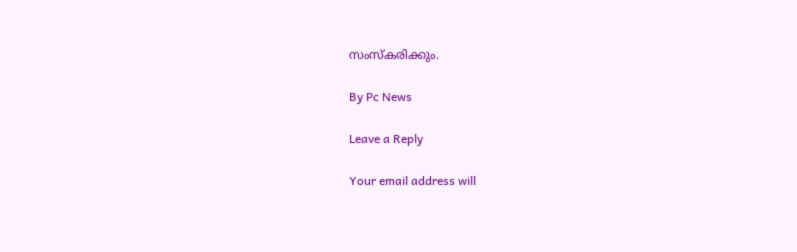സംസ്കരിക്കും.

By Pc News

Leave a Reply

Your email address will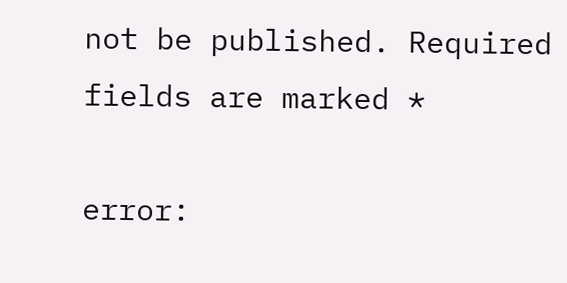not be published. Required fields are marked *

error: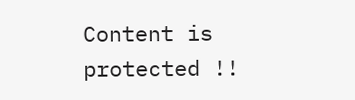Content is protected !!